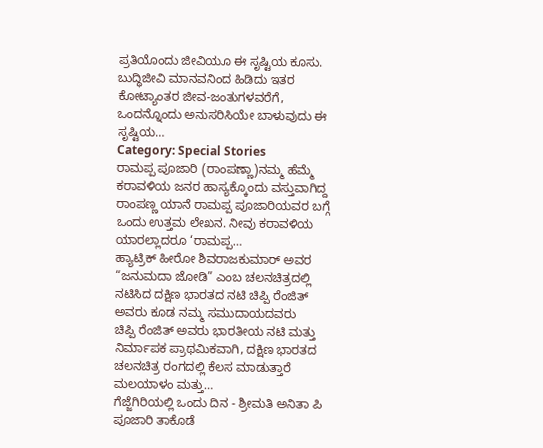ಪ್ರತಿಯೊಂದು ಜೀವಿಯೂ ಈ ಸೃಷ್ಟಿಯ ಕೂಸು. ಬುದ್ಧಿಜೀವಿ ಮಾನವನಿಂದ ಹಿಡಿದು ಇತರ ಕೋಟ್ಯಾಂತರ ಜೀವ-ಜಂತುಗಳವರೆಗೆ, ಒಂದನ್ನೊಂದು ಅನುಸರಿಸಿಯೇ ಬಾಳುವುದು ಈ ಸೃಷ್ಟಿಯ…
Category: Special Stories
ರಾಮಪ್ಪ ಪೂಜಾರಿ (ರಾಂಪಣ್ಣಾ)ನಮ್ಮ ಹೆಮ್ಮೆ
ಕರಾವಳಿಯ ಜನರ ಹಾಸ್ಯಕ್ಕೊಂದು ವಸ್ತುವಾಗಿದ್ದ ರಾಂಪಣ್ಣ ಯಾನೆ ರಾಮಪ್ಪ ಪೂಜಾರಿಯವರ ಬಗ್ಗೆ ಒಂದು ಉತ್ತಮ ಲೇಖನ. ನೀವು ಕರಾವಳಿಯ ಯಾರಲ್ಲಾದರೂ ‘ರಾಮಪ್ಪ…
ಹ್ಯಾಟ್ರಿಕ್ ಹೀರೋ ಶಿವರಾಜಕುಮಾರ್ ಅವರ “ಜನುಮದಾ ಜೋಡಿ” ಎಂಬ ಚಲನಚಿತ್ರದಲ್ಲಿ ನಟಿಸಿದ ದಕ್ಷಿಣ ಭಾರತದ ನಟಿ ಚಿಪ್ಪಿ ರೆಂಜಿತ್ ಅವರು ಕೂಡ ನಮ್ಮ ಸಮುದಾಯದವರು
ಚಿಪ್ಪಿ ರೆಂಜಿತ್ ಅವರು ಭಾರತೀಯ ನಟಿ ಮತ್ತು ನಿರ್ಮಾಪಕ ಪ್ರಾಥಮಿಕವಾಗಿ, ದಕ್ಷಿಣ ಭಾರತದ ಚಲನಚಿತ್ರ ರಂಗದಲ್ಲಿ ಕೆಲಸ ಮಾಡುತ್ತಾರೆ ಮಲಯಾಳಂ ಮತ್ತು…
ಗೆಜ್ಜೆಗಿರಿಯಲ್ಲಿ ಒಂದು ದಿನ - ಶ್ರೀಮತಿ ಅನಿತಾ ಪಿ ಪೂಜಾರಿ ತಾಕೊಡೆ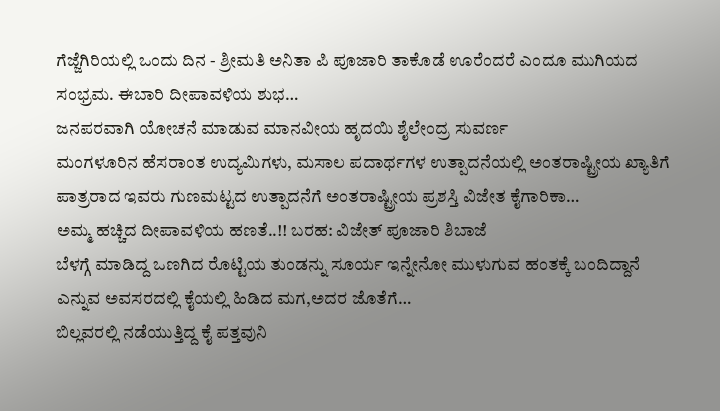ಗೆಜ್ಜೆಗಿರಿಯಲ್ಲಿ ಒಂದು ದಿನ - ಶ್ರೀಮತಿ ಅನಿತಾ ಪಿ ಪೂಜಾರಿ ತಾಕೊಡೆ ಊರೆಂದರೆ ಎಂದೂ ಮುಗಿಯದ ಸಂಭ್ರಮ. ಈಬಾರಿ ದೀಪಾವಳಿಯ ಶುಭ…
ಜನಪರವಾಗಿ ಯೋಚನೆ ಮಾಡುವ ಮಾನವೀಯ ಹೃದಯಿ ಶೈಲೇಂದ್ರ ಸುವರ್ಣ
ಮಂಗಳೂರಿನ ಹೆಸರಾಂತ ಉದ್ಯಮಿಗಳು, ಮಸಾಲ ಪದಾರ್ಥಗಳ ಉತ್ಪಾದನೆಯಲ್ಲಿ ಅಂತರಾಷ್ಟ್ರೀಯ ಖ್ಯಾತಿಗೆ ಪಾತ್ರರಾದ ಇವರು ಗುಣಮಟ್ಟದ ಉತ್ಪಾದನೆಗೆ ಅಂತರಾಷ್ಟ್ರೀಯ ಪ್ರಶಸ್ತಿ ವಿಜೇತ ಕೈಗಾರಿಕಾ…
ಅಮ್ಮ ಹಚ್ಚಿದ ದೀಪಾವಳಿಯ ಹಣತೆ..!! ಬರಹ: ವಿಜೇತ್ ಪೂಜಾರಿ ಶಿಬಾಜೆ
ಬೆಳಗ್ಗೆ ಮಾಡಿದ್ದ ಒಣಗಿದ ರೊಟ್ಟಿಯ ತುಂಡನ್ನು ಸೂರ್ಯ ಇನ್ನೇನೋ ಮುಳುಗುವ ಹಂತಕ್ಕೆ ಬಂದಿದ್ದಾನೆ ಎನ್ನುವ ಅವಸರದಲ್ಲಿ ಕೈಯಲ್ಲಿ ಹಿಡಿದ ಮಗ,ಅದರ ಜೊತೆಗೆ…
ಬಿಲ್ಲವರಲ್ಲಿ ನಡೆಯುತ್ತಿದ್ದ ಕೈ ಪತ್ತವುನಿ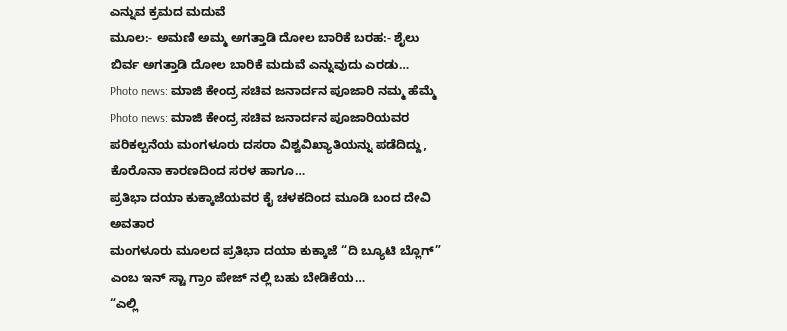ಎನ್ನುವ ಕ್ರಮದ ಮದುವೆ
ಮೂಲ:- ಅಮಣಿ ಅಮ್ಮ ಅಗತ್ತಾಡಿ ದೋಲ ಬಾರಿಕೆ ಬರಹ:- ಶೈಲು ಬಿರ್ವ ಅಗತ್ತಾಡಿ ದೋಲ ಬಾರಿಕೆ ಮದುವೆ ಎನ್ನುವುದು ಎರಡು…
Photo news: ಮಾಜಿ ಕೇಂದ್ರ ಸಚಿವ ಜನಾರ್ದನ ಪೂಜಾರಿ ನಮ್ಮ ಹೆಮ್ಮೆ
Photo news: ಮಾಜಿ ಕೇಂದ್ರ ಸಚಿವ ಜನಾರ್ದನ ಪೂಜಾರಿಯವರ ಪರಿಕಲ್ಪನೆಯ ಮಂಗಳೂರು ದಸರಾ ವಿಶ್ವವಿಖ್ಯಾತಿಯನ್ನು ಪಡೆದಿದ್ದು, ಕೊರೊನಾ ಕಾರಣದಿಂದ ಸರಳ ಹಾಗೂ…
ಪ್ರತಿಭಾ ದಯಾ ಕುಕ್ಕಾಜೆಯವರ ಕೈ ಚಳಕದಿಂದ ಮೂಡಿ ಬಂದ ದೇವಿ ಅವತಾರ
ಮಂಗಳೂರು ಮೂಲದ ಪ್ರತಿಭಾ ದಯಾ ಕುಕ್ಕಾಜೆ “ದಿ ಬ್ಯೂಟಿ ಬ್ಲೊಗ್” ಎಂಬ ಇನ್ ಸ್ಟಾ ಗ್ರಾಂ ಪೇಜ್ ನಲ್ಲಿ ಬಹು ಬೇಡಿಕೆಯ…
“ಎಲ್ಲಿ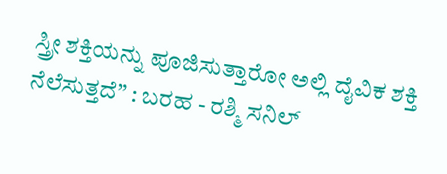ಸ್ತ್ರೀ ಶಕ್ತಿಯನ್ನು ಪೂಜಿಸುತ್ತಾರೋ ಅಲ್ಲಿ ದೈವಿಕ ಶಕ್ತಿ ನೆಲೆಸುತ್ತದೆ” : ಬರಹ - ರಶ್ಮಿ ಸನಿಲ್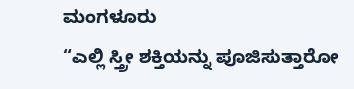ಮಂಗಳೂರು
“ಎಲ್ಲಿ ಸ್ತ್ರೀ ಶಕ್ತಿಯನ್ನು ಪೂಜಿಸುತ್ತಾರೋ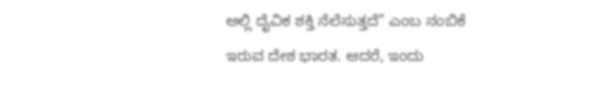ಅಲ್ಲಿ ದೈವಿಕ ಶಕ್ತಿ ನೆಲೆಸುತ್ತದೆ” ಎಂಬ ನಂಬಿಕೆ ಇರುವ ದೇಶ ಭಾರತ. ಆದರೆ, ಇಂದು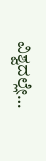ವಿಶ್ವದಲ್ಲೇ…